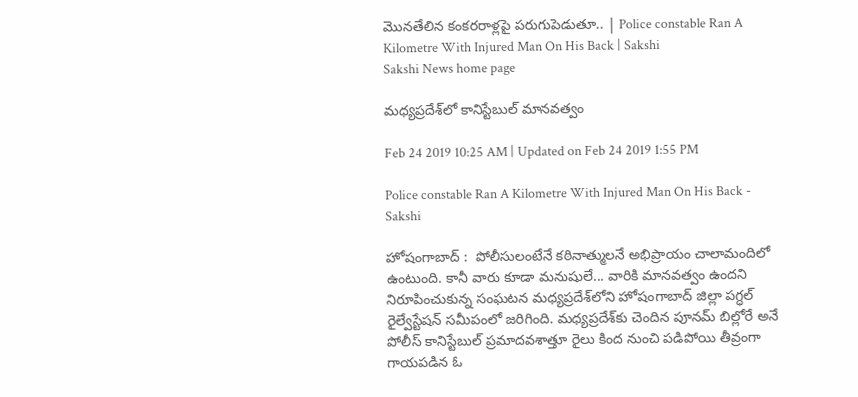మొనతేలిన కంకరరాళ్లపై పరుగుపెడుతూ.. | Police constable Ran A Kilometre With Injured Man On His Back | Sakshi
Sakshi News home page

మధ్యప్రదేశ్‌లో కానిస్టేబుల్‌ మానవత్వం

Feb 24 2019 10:25 AM | Updated on Feb 24 2019 1:55 PM

Police constable Ran A Kilometre With Injured Man On His Back - Sakshi

హోషంగాబాద్‌ :  పోలీసులంటేనే కఠినాత్ములనే అభిప్రాయం చాలామందిలో ఉంటుంది. కానీ వారు కూడా మనుషులే... వారికి మానవత్వం ఉందని నిరూపించుకున్న సంఘటన మధ్యప్రదేశ్‌లోని హోషంగాబాద్‌ జిల్లా పగ్ధల్‌ రైల్వేస్టేషన్‌ సమీపంలో జరిగింది. మధ్యప్రదేశ్‌కు చెందిన పూనమ్‌ బిల్లోరే అనే పోలీస్‌ కానిస్టేబుల్‌ ప్రమాదవశాత్తూ రైలు కింద నుంచి పడిపోయి తీవ్రంగా గాయపడిన ఓ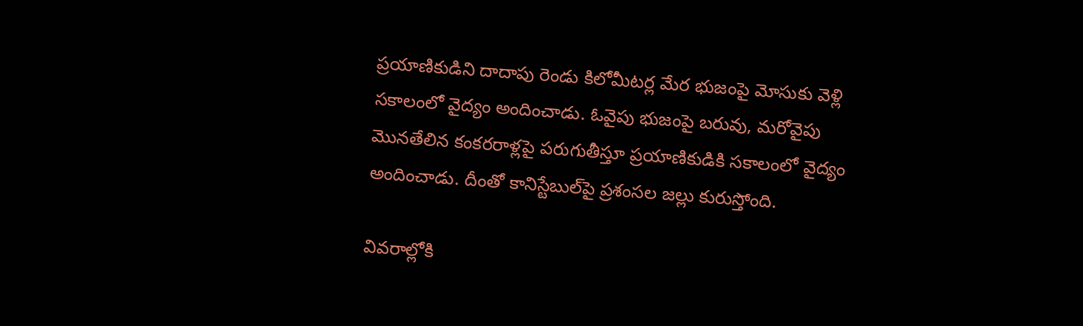ప్రయాణికుడిని దాదాపు రెండు కిలోమీటర్ల మేర భుజంపై మోసుకు వెళ్లి సకాలంలో వైద్యం అందించాడు. ఓవైపు భుజంపై బరువు, మరోవైపు మొనతేలిన కంకరరాళ్లపై పరుగుతీస్తూ ప్రయాణికుడికి సకాలంలో వైద్యం అందించాడు. దీంతో కానిస్టేబుల్‌పై ప్రశంసల జల్లు కురుస్తోంది.

వివరాల్లోకి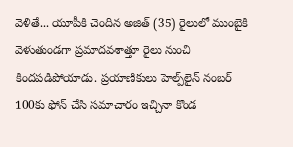వెళితే... యూపీకి చెందిన అజిత్‌ (35) రైలులో ముంబైకి వెళుతుండగా ప్రమాదవశాత్తూ రైలు నుంచి కిందపడిపోయాడు. ప్రయాణికులు హెల్ప్‌లైన్‌ నంబర్‌ 100కు ఫోన్ చేసి సమాచారం ఇచ్చినా కొండ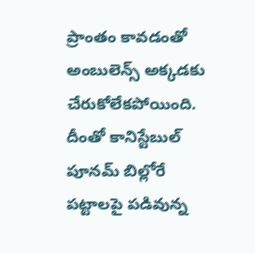ప్రాంతం కావడంతో అంబులెన్స్‌ అక్కడకు చేరుకోలేకపోయింది. దీంతో కానిస్టేబుల్‌ పూనమ్‌ బిల్లోరే పట్టాలపై పడివున్న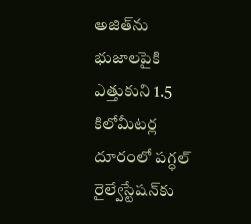అజిత్‌ను భుజాలపైకి ఎత్తుకుని 1.5 కిలోమీటర్ల దూరంలో పగ్ధల్‌ రైల్వేస్టేషన్‌కు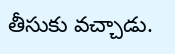తీసుకు వచ్చాడు.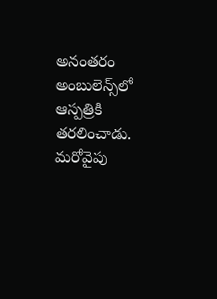అనంతరం అంబులెన్స్‌లో ఆస్పత్రికి తరలించాడు. మరోవైపు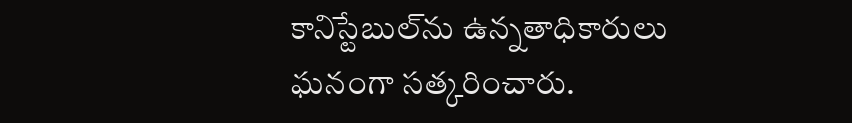కానిస్టేబుల్‌ను ఉన్నతాధికారులు ఘనంగా సత్కరించారు.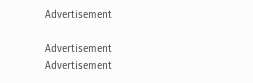Advertisement

Advertisement
Advertisement